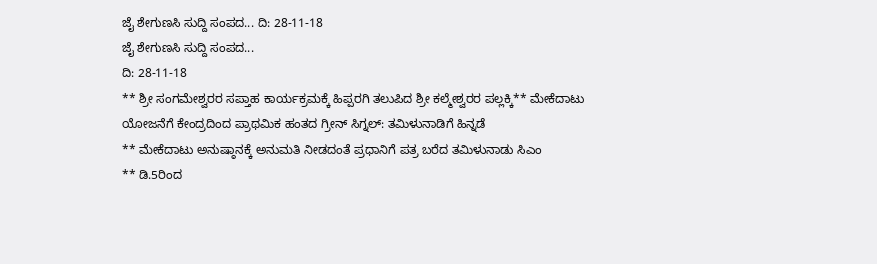ಜೈ ಶೇಗುಣಸಿ ಸುದ್ದಿ ಸಂಪದ... ದಿ: 28-11-18
ಜೈ ಶೇಗುಣಸಿ ಸುದ್ದಿ ಸಂಪದ...
ದಿ: 28-11-18
** ಶ್ರೀ ಸಂಗಮೇಶ್ವರರ ಸಪ್ತಾಹ ಕಾರ್ಯಕ್ರಮಕ್ಕೆ ಹಿಪ್ಪರಗಿ ತಲುಪಿದ ಶ್ರೀ ಕಲ್ಮೇಶ್ವರರ ಪಲ್ಲಕ್ಕಿ** ಮೇಕೆದಾಟು ಯೋಜನೆಗೆ ಕೇಂದ್ರದಿಂದ ಪ್ರಾಥಮಿಕ ಹಂತದ ಗ್ರೀನ್ ಸಿಗ್ನಲ್: ತಮಿಳುನಾಡಿಗೆ ಹಿನ್ನಡೆ
** ಮೇಕೆದಾಟು ಅನುಷ್ಠಾನಕ್ಕೆ ಅನುಮತಿ ನೀಡದಂತೆ ಪ್ರಧಾನಿಗೆ ಪತ್ರ ಬರೆದ ತಮಿಳುನಾಡು ಸಿಎಂ
** ಡಿ.5ರಿಂದ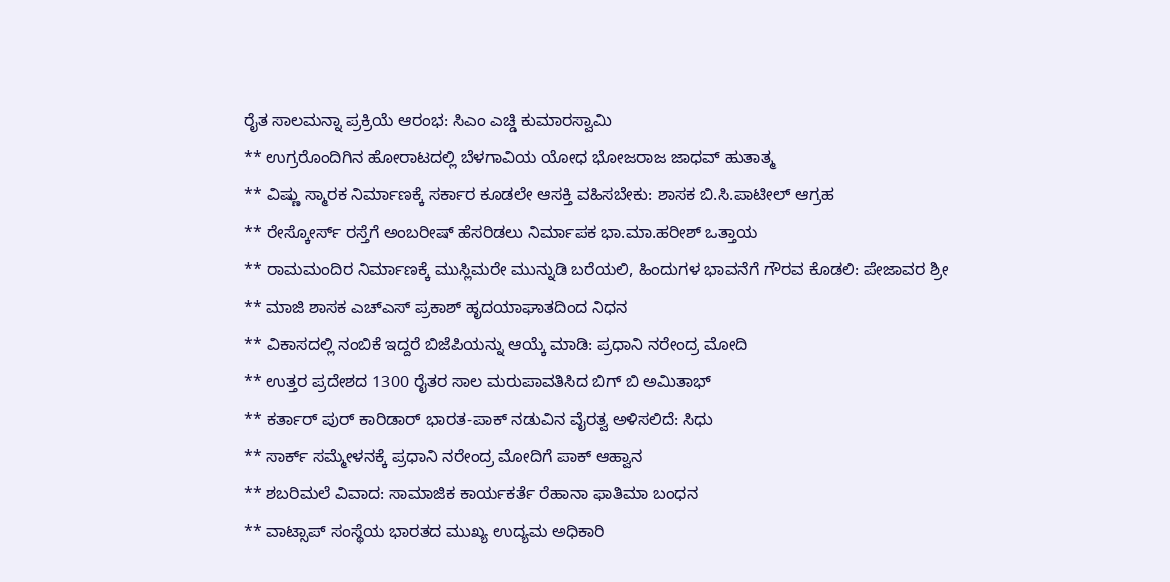ರೈತ ಸಾಲಮನ್ನಾ ಪ್ರಕ್ರಿಯೆ ಆರಂಭ: ಸಿಎಂ ಎಚ್ಡಿ ಕುಮಾರಸ್ವಾಮಿ
** ಉಗ್ರರೊಂದಿಗಿನ ಹೋರಾಟದಲ್ಲಿ ಬೆಳಗಾವಿಯ ಯೋಧ ಭೋಜರಾಜ ಜಾಧವ್ ಹುತಾತ್ಮ
** ವಿಷ್ಣು ಸ್ಮಾರಕ ನಿರ್ಮಾಣಕ್ಕೆ ಸರ್ಕಾರ ಕೂಡಲೇ ಆಸಕ್ತಿ ವಹಿಸಬೇಕು: ಶಾಸಕ ಬಿ.ಸಿ.ಪಾಟೀಲ್ ಆಗ್ರಹ
** ರೇಸ್ಕೋರ್ಸ್ ರಸ್ತೆಗೆ ಅಂಬರೀಷ್ ಹೆಸರಿಡಲು ನಿರ್ಮಾಪಕ ಭಾ.ಮಾ.ಹರೀಶ್ ಒತ್ತಾಯ
** ರಾಮಮಂದಿರ ನಿರ್ಮಾಣಕ್ಕೆ ಮುಸ್ಲಿಮರೇ ಮುನ್ನುಡಿ ಬರೆಯಲಿ, ಹಿಂದುಗಳ ಭಾವನೆಗೆ ಗೌರವ ಕೊಡಲಿ: ಪೇಜಾವರ ಶ್ರೀ
** ಮಾಜಿ ಶಾಸಕ ಎಚ್ಎಸ್ ಪ್ರಕಾಶ್ ಹೃದಯಾಘಾತದಿಂದ ನಿಧನ
** ವಿಕಾಸದಲ್ಲಿ ನಂಬಿಕೆ ಇದ್ದರೆ ಬಿಜೆಪಿಯನ್ನು ಆಯ್ಕೆ ಮಾಡಿ: ಪ್ರಧಾನಿ ನರೇಂದ್ರ ಮೋದಿ
** ಉತ್ತರ ಪ್ರದೇಶದ 1300 ರೈತರ ಸಾಲ ಮರುಪಾವತಿಸಿದ ಬಿಗ್ ಬಿ ಅಮಿತಾಭ್
** ಕರ್ತಾರ್ ಪುರ್ ಕಾರಿಡಾರ್ ಭಾರತ-ಪಾಕ್ ನಡುವಿನ ವೈರತ್ವ ಅಳಿಸಲಿದೆ: ಸಿಧು
** ಸಾರ್ಕ್ ಸಮ್ಮೇಳನಕ್ಕೆ ಪ್ರಧಾನಿ ನರೇಂದ್ರ ಮೋದಿಗೆ ಪಾಕ್ ಆಹ್ವಾನ
** ಶಬರಿಮಲೆ ವಿವಾದ: ಸಾಮಾಜಿಕ ಕಾರ್ಯಕರ್ತೆ ರೆಹಾನಾ ಫಾತಿಮಾ ಬಂಧನ
** ವಾಟ್ಸಾಪ್ ಸಂಸ್ಥೆಯ ಭಾರತದ ಮುಖ್ಯ ಉದ್ಯಮ ಅಧಿಕಾರಿ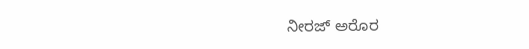ನೀರಜ್ ಅರೊರ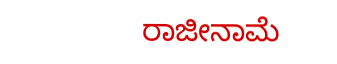ರಾಜೀನಾಮೆ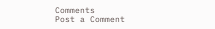Comments
Post a Comment